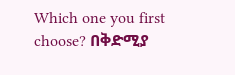Which one you first choose? በቅድሚያ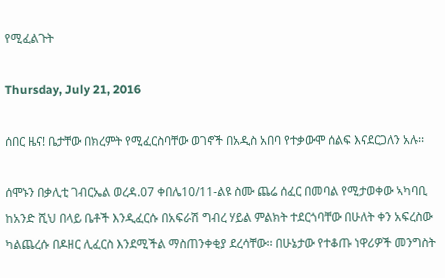የሚፈልጉት

Thursday, July 21, 2016

ሰበር ዜና! ቤታቸው በክረምት የሚፈርስባቸው ወገኖች በአዲስ አበባ የተቃውሞ ሰልፍ እናደርጋለን አሉ፡፡

ሰሞኑን በቃሊቲ ገብርኤል ወረዳ.07 ቀበሌ10/11-ልዩ ስሙ ጨሬ ሰፈር በመባል የሚታወቀው ኣካባቢ ከአንድ ሺህ በላይ ቤቶች እንዲፈርሱ በአፍራሽ ግብረ ሃይል ምልክት ተደርጎባቸው በሁለት ቀን አፍረስው ካልጨረሱ በዶዘር ሊፈርስ እንደሚችል ማስጠንቀቂያ ደረሳቸው፡፡ በሁኔታው የተቆጡ ነዋሪዎች መንግስት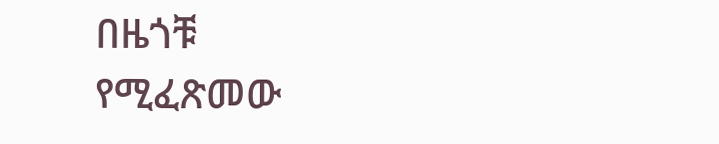በዜጎቹ የሚፈጽመው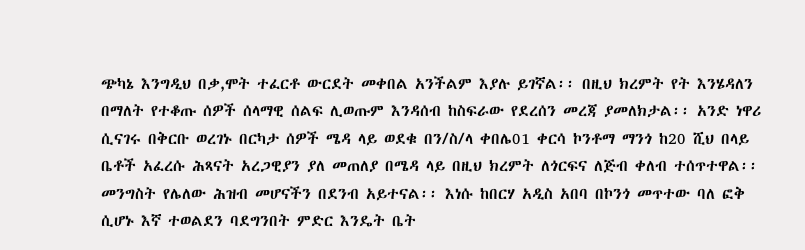ጭካኔ እንግዲህ በቃ,ሞት ተፈርቶ ውርደት መቀበል አንችልም እያሉ ይገኛል፡፡ በዚህ ክረምት የት እንሄዳለን በማለት የተቆጡ ሰዎች ሰላማዊ ሰልፍ ሊወጡም እንዳሰብ ከስፍራው የደረሰን መረጃ ያመለክታል፡፡ አንድ ነዋሪ ሲናገሩ በቅርቡ ወረገኑ በርካታ ሰዎች ሜዳ ላይ ወደቁ በን/ስ/ላ ቀበሌ01 ቀርሳ ኮንቶማ ማንጎ ከ20 ሺህ በላይ ቤቶች አፈረሱ ሕጻናት አረጋዊያን ያለ መጠለያ በሜዳ ላይ በዚህ ክረምት ለጎርፍና ለጅብ ቀለብ ተሰጥተዋል፡፡ መንግስት የሌለው ሕዝብ መሆናችን በደንብ አይተናል፡፡ እነሱ ከበርሃ አዲስ አበባ በኮንጎ መጥተው ባለ ፎቅ ሲሆኑ እኛ ተወልደን ባደግንበት ምድር እንዴት ቤት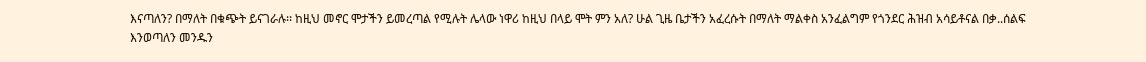እናጣለን? በማለት በቁጭት ይናገራሉ፡፡ ከዚህ መኖር ሞታችን ይመረጣል የሚሉት ሌላው ነዋሪ ከዚህ በላይ ሞት ምን አለ? ሁል ጊዜ ቤታችን አፈረሱት በማለት ማልቀስ አንፈልግም የጎንደር ሕዝብ አሳይቶናል በቃ..ሰልፍ እንወጣለን መንዱን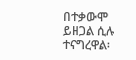በተቃውሞ ይዘጋል ሲሉ ተናግረዋል፡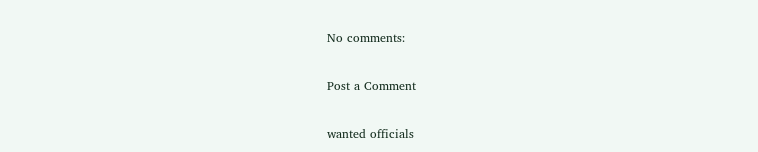No comments:

Post a Comment

wanted officials